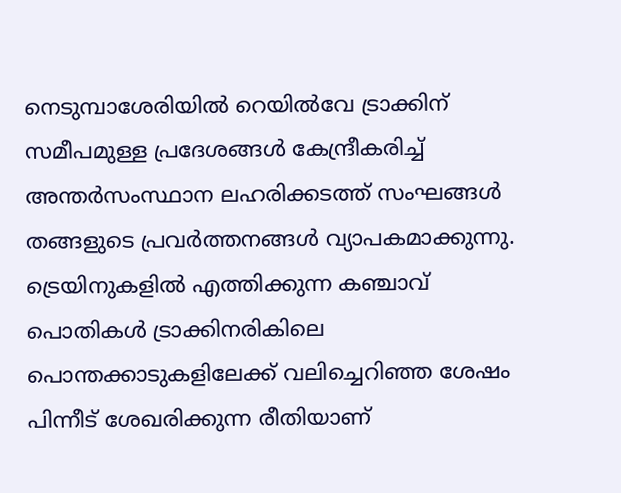നെടുമ്പാശേരിയിൽ റെയിൽവേ ട്രാക്കിന് സമീപമുള്ള പ്രദേശങ്ങൾ കേന്ദ്രീകരിച്ച് അന്തർസംസ്ഥാന ലഹരിക്കടത്ത് സംഘങ്ങൾ തങ്ങളുടെ പ്രവർത്തനങ്ങൾ വ്യാപകമാക്കുന്നു. ട്രെയിനുകളിൽ എത്തിക്കുന്ന കഞ്ചാവ് പൊതികൾ ട്രാക്കിനരികിലെ പൊന്തക്കാടുകളിലേക്ക് വലിച്ചെറിഞ്ഞ ശേഷം പിന്നീട് ശേഖരിക്കുന്ന രീതിയാണ്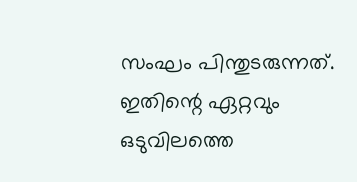സംഘം പിന്തുടരുന്നത്.
ഇതിന്റെ ഏറ്റവും ഒടുവിലത്തെ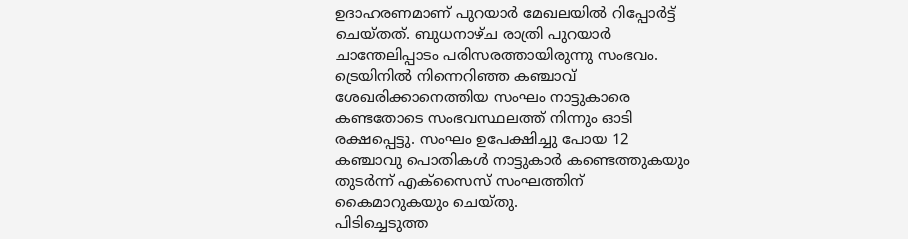ഉദാഹരണമാണ് പുറയാർ മേഖലയിൽ റിപ്പോർട്ട് ചെയ്തത്. ബുധനാഴ്ച രാത്രി പുറയാർ ചാന്തേലിപ്പാടം പരിസരത്തായിരുന്നു സംഭവം.
ട്രെയിനിൽ നിന്നെറിഞ്ഞ കഞ്ചാവ് ശേഖരിക്കാനെത്തിയ സംഘം നാട്ടുകാരെ കണ്ടതോടെ സംഭവസ്ഥലത്ത് നിന്നും ഓടി രക്ഷപ്പെട്ടു. സംഘം ഉപേക്ഷിച്ചു പോയ 12 കഞ്ചാവു പൊതികൾ നാട്ടുകാർ കണ്ടെത്തുകയും തുടർന്ന് എക്സൈസ് സംഘത്തിന് കൈമാറുകയും ചെയ്തു.
പിടിച്ചെടുത്ത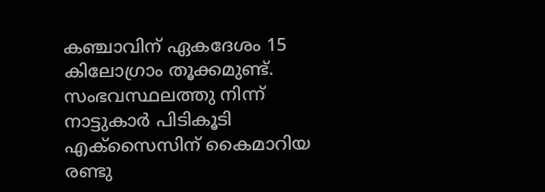കഞ്ചാവിന് ഏകദേശം 15 കിലോഗ്രാം തൂക്കമുണ്ട്. സംഭവസ്ഥലത്തു നിന്ന് നാട്ടുകാർ പിടികൂടി എക്സൈസിന് കൈമാറിയ രണ്ടു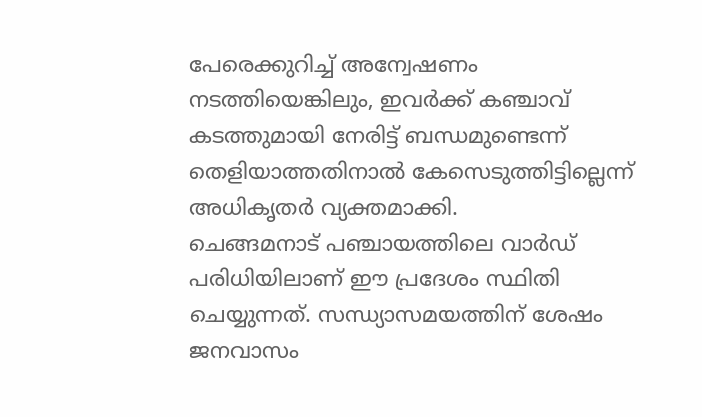പേരെക്കുറിച്ച് അന്വേഷണം നടത്തിയെങ്കിലും, ഇവർക്ക് കഞ്ചാവ് കടത്തുമായി നേരിട്ട് ബന്ധമുണ്ടെന്ന് തെളിയാത്തതിനാൽ കേസെടുത്തിട്ടില്ലെന്ന് അധികൃതർ വ്യക്തമാക്കി.
ചെങ്ങമനാട് പഞ്ചായത്തിലെ വാർഡ് പരിധിയിലാണ് ഈ പ്രദേശം സ്ഥിതി ചെയ്യുന്നത്. സന്ധ്യാസമയത്തിന് ശേഷം ജനവാസം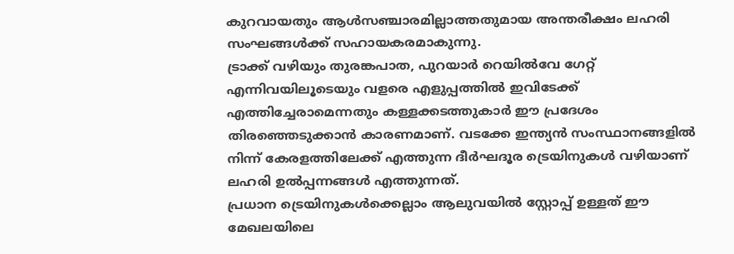കുറവായതും ആൾസഞ്ചാരമില്ലാത്തതുമായ അന്തരീക്ഷം ലഹരി സംഘങ്ങൾക്ക് സഹായകരമാകുന്നു.
ട്രാക്ക് വഴിയും തുരങ്കപാത, പുറയാർ റെയിൽവേ ഗേറ്റ് എന്നിവയിലൂടെയും വളരെ എളുപ്പത്തിൽ ഇവിടേക്ക് എത്തിച്ചേരാമെന്നതും കള്ളക്കടത്തുകാർ ഈ പ്രദേശം തിരഞ്ഞെടുക്കാൻ കാരണമാണ്. വടക്കേ ഇന്ത്യൻ സംസ്ഥാനങ്ങളിൽ നിന്ന് കേരളത്തിലേക്ക് എത്തുന്ന ദീർഘദൂര ട്രെയിനുകൾ വഴിയാണ് ലഹരി ഉൽപ്പന്നങ്ങൾ എത്തുന്നത്.
പ്രധാന ട്രെയിനുകൾക്കെല്ലാം ആലുവയിൽ സ്റ്റോപ്പ് ഉള്ളത് ഈ മേഖലയിലെ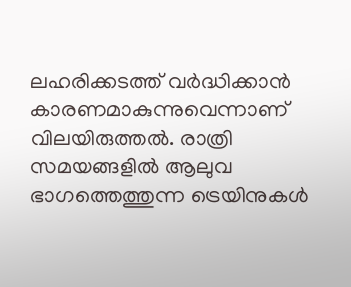ലഹരിക്കടത്ത് വർദ്ധിക്കാൻ കാരണമാകുന്നുവെന്നാണ് വിലയിരുത്തൽ. രാത്രി സമയങ്ങളിൽ ആലുവ ഭാഗത്തെത്തുന്ന ട്രെയിനുകൾ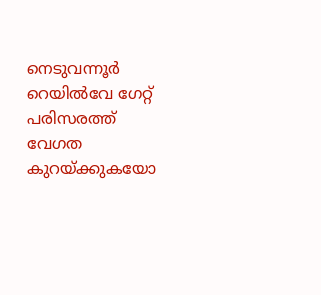നെടുവന്നൂർ റെയിൽവേ ഗേറ്റ് പരിസരത്ത് വേഗത കുറയ്ക്കുകയോ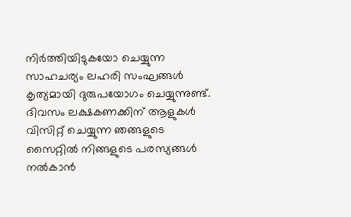നിർത്തിയിടുകയോ ചെയ്യുന്ന സാഹചര്യം ലഹരി സംഘങ്ങൾ കൃത്യമായി ദുരുപയോഗം ചെയ്യുന്നുണ്ട്.
ദിവസം ലക്ഷകണക്കിന് ആളുകൾ വിസിറ്റ് ചെയ്യുന്ന ഞങ്ങളുടെ സൈറ്റിൽ നിങ്ങളുടെ പരസ്യങ്ങൾ നൽകാൻ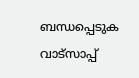ബന്ധപ്പെടുക വാട്സാപ്പ്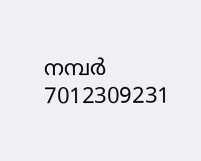നമ്പർ 7012309231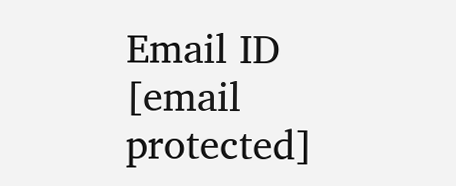Email ID [email protected]